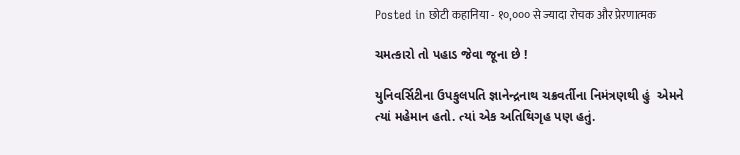Posted in छोटी कहानिया - १०,००० से ज्यादा रोचक और प्रेरणात्मक

ચમત્કારો તો પહાડ જેવા જૂના છે !

યુનિવર્સિટીના ઉપકુલપતિ જ્ઞાનેન્દ્રનાથ ચક્રવર્તીના નિમંત્રણથી હું  એમને ત્યાં મહેમાન હતો. ત્યાં એક અતિથિગૃહ પણ હતું.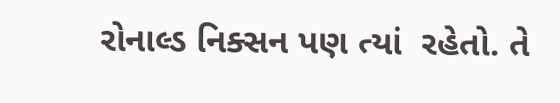રોનાલ્ડ નિક્સન પણ ત્યાં  રહેતો. તે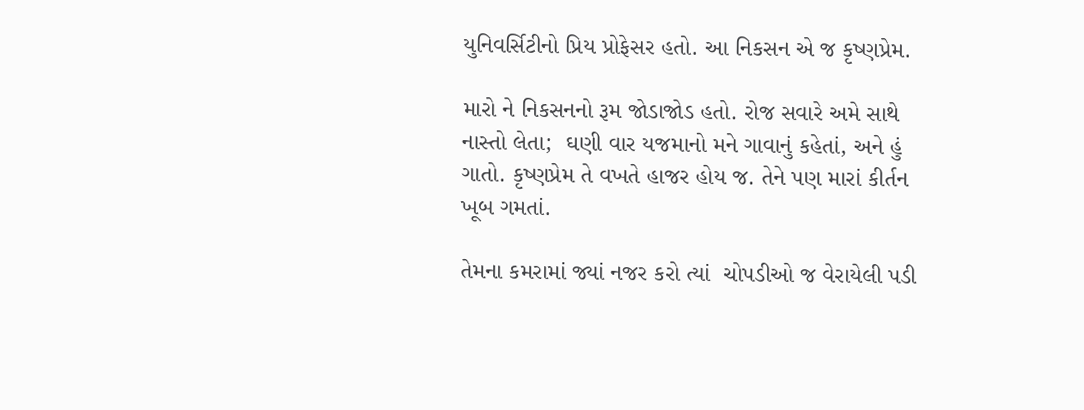યુનિવર્સિટીનો પ્રિય પ્રોફેસર હતો. આ નિકસન એ જ કૃષ્ણપ્રેમ.

મારો ને નિકસનનો રૂમ જોડાજોડ હતો. રોજ સવારે અમે સાથે નાસ્તો લેતા;  ઘણી વાર યજમાનો મને ગાવાનું કહેતાં, અને હું  ગાતો. કૃષ્ણપ્રેમ તે વખતે હાજર હોય જ. તેને પણ મારાં કીર્તન ખૂબ ગમતાં.

તેમના કમરામાં જ્યાં નજર કરો ત્યાં  ચોપડીઓ જ વેરાયેલી પડી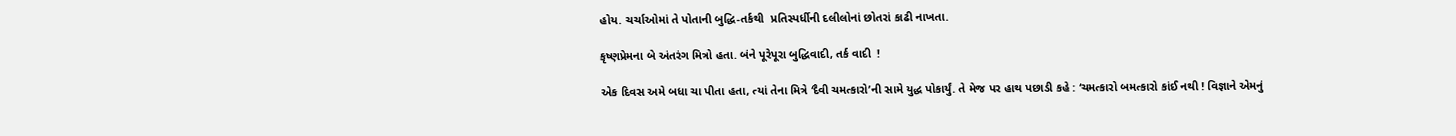હોય. ચર્ચાઓમાં તે પોતાની બુદ્ધિ-તર્કથી  પ્રતિસ્પર્ધીની દલીલોનાં છોતરાં કાઢી નાખતા.

કૃષ્ણપ્રેમના બે અંતરંગ મિત્રો હતા. બંને પૂરેપૂરા બુદ્ધિવાદી, તર્ક વાદી  !

એક દિવસ અમે બધા ચા પીતા હતા, ત્યાં તેના મિત્રે ‘દૈવી ચમત્કારો’ની સામે યુદ્ધ પોકાર્યું. તે મેજ પર હાથ પછાડી કહે : ‘ચમત્કારો બમત્કારો કાંઈ નથી ! વિજ્ઞાને એમનું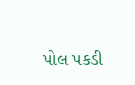પોલ પકડી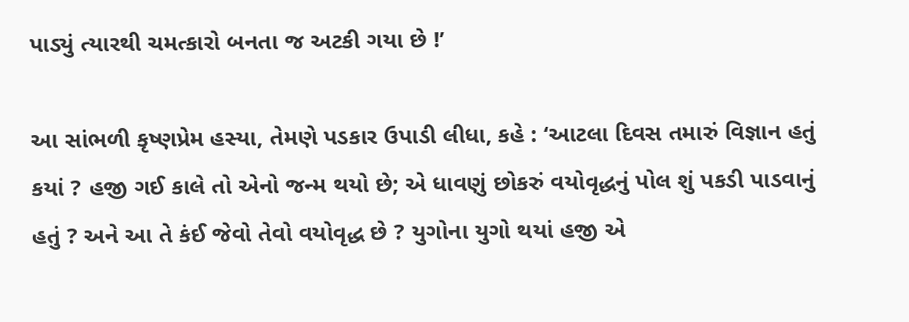પાડ્યું ત્યારથી ચમત્કારો બનતા જ અટકી ગયા છે !’

આ સાંભળી કૃષ્ણપ્રેમ હસ્યા, તેમણે પડકાર ઉપાડી લીધા, કહે : ‘આટલા દિવસ તમારું વિજ્ઞાન હતું કયાં ? હજી ગઈ કાલે તો એનો જન્મ થયો છે; એ ધાવણું છોકરું વયોવૃદ્ધનું પોલ શું પકડી પાડવાનું હતું ? અને આ તે કંઈ જેવો તેવો વયોવૃદ્ધ છે ? યુગોના યુગો થયાં હજી એ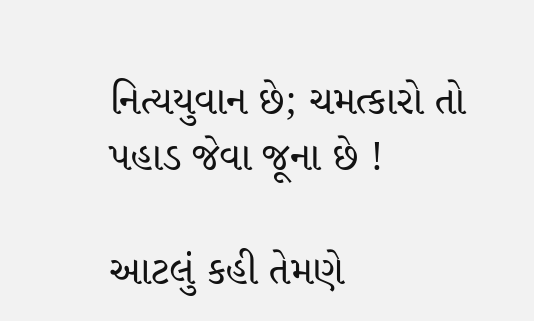નિત્યયુવાન છે; ચમત્કારો તો પહાડ જેવા જૂના છે !

આટલું કહી તેમણે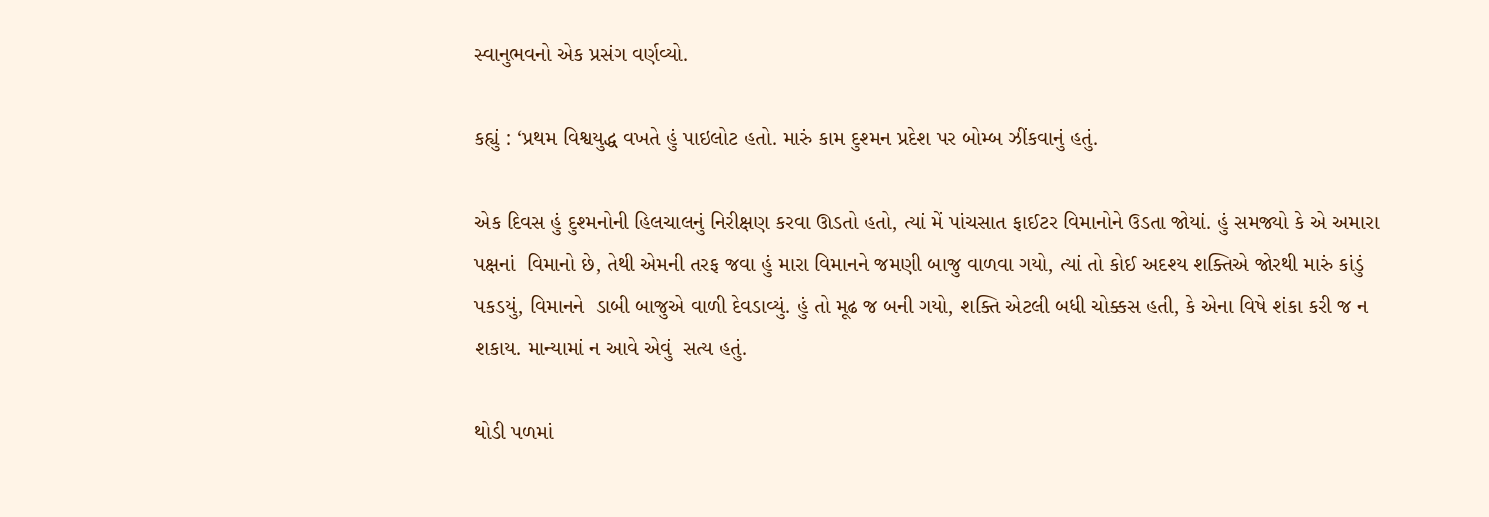સ્વાનુભવનો એક પ્રસંગ વર્ણવ્યો.

કહ્યું : ‘પ્રથમ વિશ્વયુદ્ધ વખતે હું પાઇલોટ હતો. મારું કામ દુશ્મન પ્રદેશ પર બોમ્બ ઝીંકવાનું હતું.

એક દિવસ હું દુશ્મનોની હિલચાલનું નિરીક્ષણ કરવા ઊડતો હતો, ત્યાં મેં પાંચસાત ફાઈટર વિમાનોને ઉડતા જોયાં. હું સમજ્યો કે એ અમારા પક્ષનાં  વિમાનો છે, તેથી એમની તરફ જવા હું મારા વિમાનને જમણી બાજુ વાળવા ગયો, ત્યાં તો કોઈ અદશ્ય શક્તિએ જોરથી મારું કાંડું પકડયું, વિમાનને  ડાબી બાજુએ વાળી દેવડાવ્યું. હું તો મૂઢ જ બની ગયો, શક્તિ એટલી બધી ચોક્કસ હતી, કે એના વિષે શંકા કરી જ ન શકાય. માન્યામાં ન આવે એવું  સત્ય હતું.

થોડી પળમાં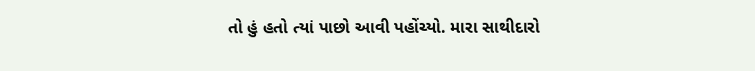તો હું હતો ત્યાં પાછો આવી પહોંચ્યો. મારા સાથીદારો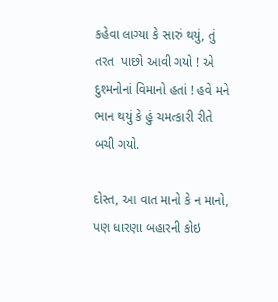કહેવા લાગ્યા કે સારું થયું, તું તરત  પાછો આવી ગયો ! એ દુશ્મનોનાં વિમાનો હતાં ! હવે મને ભાન થયું કે હું ચમત્કારી રીતે બચી ગયો.

દોસ્ત, આ વાત માનો કે ન માનો, પણ ધારણા બહારની કોઇ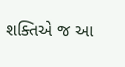શક્તિએ જ આ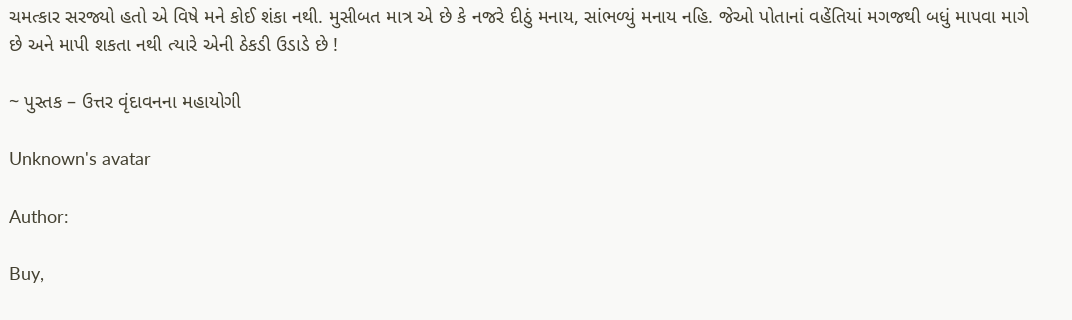ચમત્કાર સરજ્યો હતો એ વિષે મને કોઈ શંકા નથી. મુસીબત માત્ર એ છે કે નજરે દીઠું મનાય, સાંભળ્યું મનાય નહિ. જેઓ પોતાનાં વહેંતિયાં મગજથી બધું માપવા માગે છે અને માપી શકતા નથી ત્યારે એની ઠેકડી ઉડાડે છે !

~ પુસ્તક – ઉત્તર વૃંદાવનના મહાયોગી

Unknown's avatar

Author:

Buy,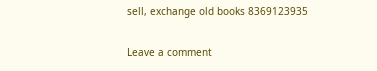sell, exchange old books 8369123935

Leave a comment